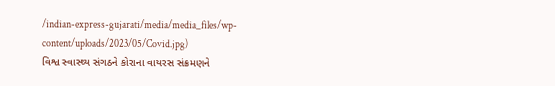/indian-express-gujarati/media/media_files/wp-content/uploads/2023/05/Covid.jpg)
વિશ્વ સ્વાસ્થ્ય સંગઠને કોરાના વાયરસ સંક્રમણને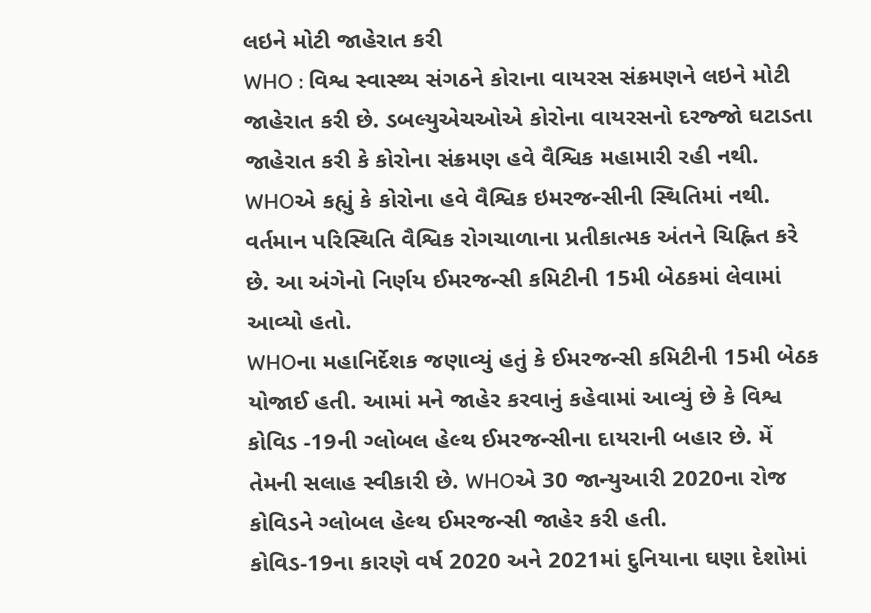લઇને મોટી જાહેરાત કરી
WHO : વિશ્વ સ્વાસ્થ્ય સંગઠને કોરાના વાયરસ સંક્રમણને લઇને મોટી જાહેરાત કરી છે. ડબલ્યુએચઓએ કોરોના વાયરસનો દરજ્જો ઘટાડતા જાહેરાત કરી કે કોરોના સંક્રમણ હવે વૈશ્વિક મહામારી રહી નથી. WHOએ કહ્યું કે કોરોના હવે વૈશ્વિક ઇમરજન્સીની સ્થિતિમાં નથી. વર્તમાન પરિસ્થિતિ વૈશ્વિક રોગચાળાના પ્રતીકાત્મક અંતને ચિહ્નિત કરે છે. આ અંગેનો નિર્ણય ઈમરજન્સી કમિટીની 15મી બેઠકમાં લેવામાં આવ્યો હતો.
WHOના મહાનિર્દેશક જણાવ્યું હતું કે ઈમરજન્સી કમિટીની 15મી બેઠક યોજાઈ હતી. આમાં મને જાહેર કરવાનું કહેવામાં આવ્યું છે કે વિશ્વ કોવિડ -19ની ગ્લોબલ હેલ્થ ઈમરજન્સીના દાયરાની બહાર છે. મેં તેમની સલાહ સ્વીકારી છે. WHOએ 30 જાન્યુઆરી 2020ના રોજ કોવિડને ગ્લોબલ હેલ્થ ઈમરજન્સી જાહેર કરી હતી.
કોવિડ-19ના કારણે વર્ષ 2020 અને 2021માં દુનિયાના ઘણા દેશોમાં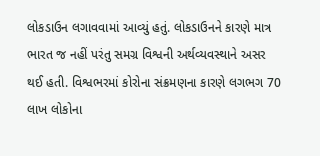લોકડાઉન લગાવવામાં આવ્યું હતું. લોકડાઉનને કારણે માત્ર ભારત જ નહીં પરંતુ સમગ્ર વિશ્વની અર્થવ્યવસ્થાને અસર થઈ હતી. વિશ્વભરમાં કોરોના સંક્રમણના કારણે લગભગ 70 લાખ લોકોના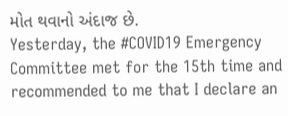મોત થવાનો અંદાજ છે.
Yesterday, the #COVID19 Emergency Committee met for the 15th time and recommended to me that I declare an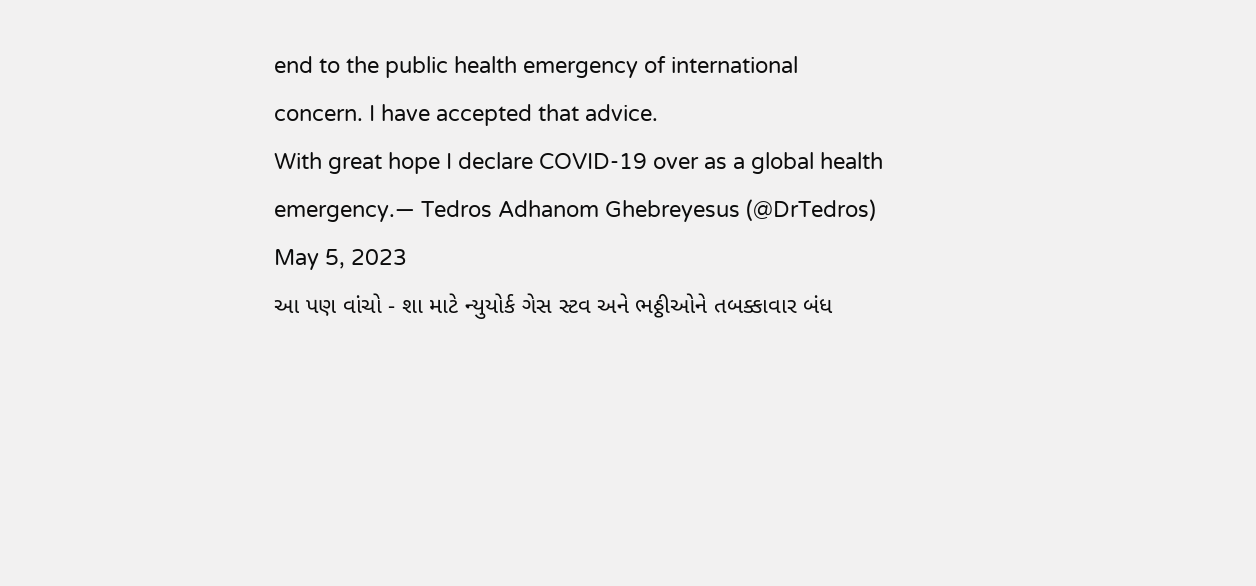end to the public health emergency of international concern. I have accepted that advice.
With great hope I declare COVID-19 over as a global health emergency.— Tedros Adhanom Ghebreyesus (@DrTedros) May 5, 2023
આ પણ વાંચો - શા માટે ન્યુયોર્ક ગેસ સ્ટવ અને ભઠ્ઠીઓને તબક્કાવાર બંધ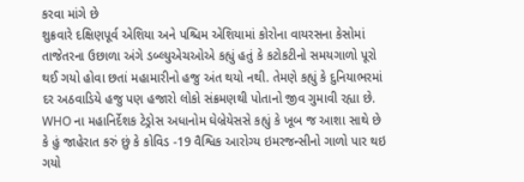કરવા માંગે છે
શુક્રવારે દક્ષિણપૂર્વ એશિયા અને પશ્ચિમ એશિયામાં કોરોના વાયરસના કેસોમાં તાજેતરના ઉછાળા અંગે ડબ્લ્યુએચઓએ કહ્યું હતું કે કટોકટીનો સમયગાળો પૂરો થઈ ગયો હોવા છતાં મહામારીનો હજુ અંત થયો નથી. તેમણે કહ્યું કે દુનિયાભરમાં દર અઠવાડિયે હજુ પણ હજારો લોકો સંક્રમણથી પોતાનો જીવ ગુમાવી રહ્યા છે.
WHO ના મહાનિર્દેશક ટેડ્રોસ અધાનોમ ઘેબ્રેયેસસે કહ્યું કે ખૂબ જ આશા સાથે છે કે હું જાહેરાત કરું છું કે કોવિડ -19 વૈશ્વિક આરોગ્ય ઇમરજન્સીનો ગાળો પાર થઇ ગયો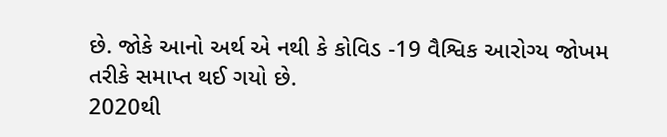છે. જોકે આનો અર્થ એ નથી કે કોવિડ -19 વૈશ્વિક આરોગ્ય જોખમ તરીકે સમાપ્ત થઈ ગયો છે.
2020થી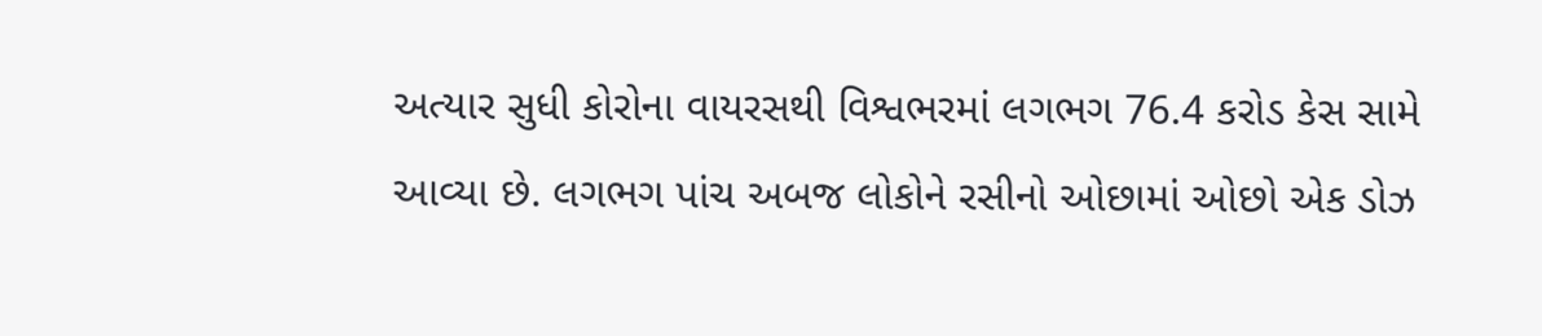અત્યાર સુધી કોરોના વાયરસથી વિશ્વભરમાં લગભગ 76.4 કરોડ કેસ સામે આવ્યા છે. લગભગ પાંચ અબજ લોકોને રસીનો ઓછામાં ઓછો એક ડોઝ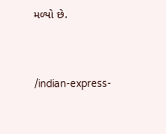મળ્યો છે.


/indian-express-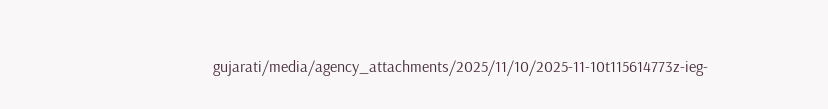gujarati/media/agency_attachments/2025/11/10/2025-11-10t115614773z-ieg-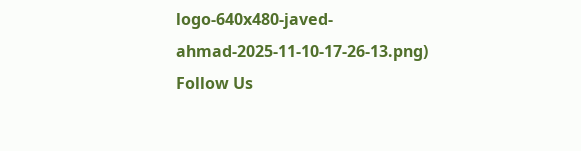logo-640x480-javed-ahmad-2025-11-10-17-26-13.png)
Follow Us